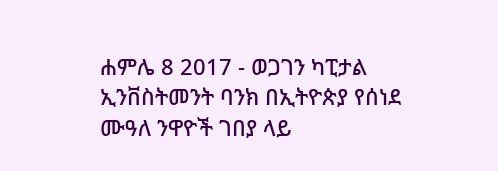ሐምሌ 8 2017 - ወጋገን ካፒታል ኢንቨስትመንት ባንክ በኢትዮጵያ የሰነደ ሙዓለ ንዋዮች ገበያ ላይ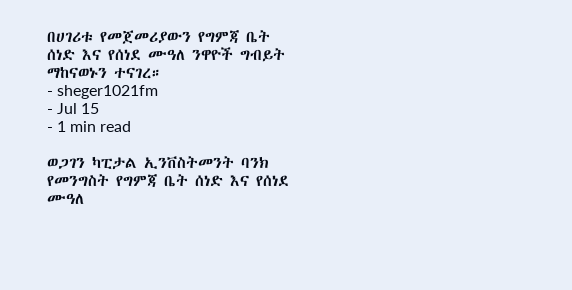በሀገሪቱ የመጀመሪያውን የግምጃ ቤት ሰነድ እና የሰነደ ሙዓለ ንዋዮች ግብይት ማከናወኑን ተናገረ።
- sheger1021fm
- Jul 15
- 1 min read

ወጋገን ካፒታል ኢንቨስትመንት ባንክ የመንግስት የግምጃ ቤት ሰነድ እና የሰነደ ሙዓለ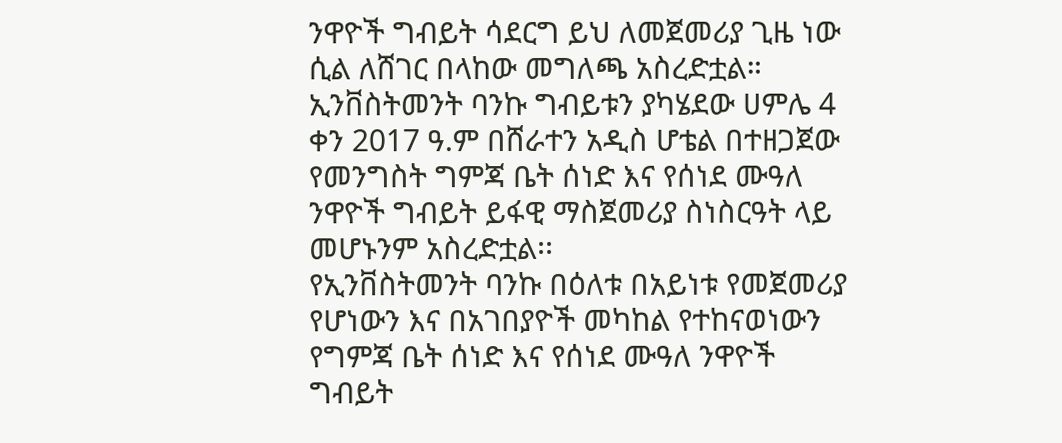ንዋዮች ግብይት ሳደርግ ይህ ለመጀመሪያ ጊዜ ነው ሲል ለሸገር በላከው መግለጫ አስረድቷል።
ኢንቨስትመንት ባንኩ ግብይቱን ያካሄደው ሀምሌ 4 ቀን 2017 ዓ.ም በሸራተን አዲስ ሆቴል በተዘጋጀው የመንግስት ግምጃ ቤት ሰነድ እና የሰነደ ሙዓለ ንዋዮች ግብይት ይፋዊ ማስጀመሪያ ስነስርዓት ላይ መሆኑንም አስረድቷል፡፡
የኢንቨስትመንት ባንኩ በዕለቱ በአይነቱ የመጀመሪያ የሆነውን እና በአገበያዮች መካከል የተከናወነውን የግምጃ ቤት ሰነድ እና የሰነደ ሙዓለ ንዋዮች ግብይት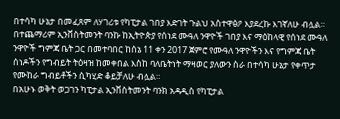በተሳካ ሁኔታ በመፈጸም ለሃገሪቱ የካፒታል ገበያ እድገት ጉልህ አስተዋፅዖ እያደረኩ እገኛለሁ ብሏል።
በተጨማሪም ኢንቨስትመንት ባንኩ ከኢትዮጵያ የሰነደ ሙዓለ ንዋዮች ገበያ እና ማዕከላዊ የሰነደ ሙዓለ ንዋዮች ግምጃ ቤት ጋር በመተባበር ከሰኔ 11 ቀን 2017 ጀምሮ የሙዓለ ንዋዮችን እና የግምጃ ቤት ሰነዶችን የግብይት ትዕዛዝ ከመቀበል እስከ ባለቤትነት ማዛወር ያለውን ስራ በተሳካ ሁኔታ የቀጥታ የሙከራ ግብይቶችን ሲካሂድ ቆይቻለሁ ብሏል።
በአሁኑ ወቅት ወጋገን ካፒታል ኢንቨስትመንት ባንክ አዳዲስ የካፒታል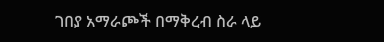ገበያ አማራጮች በማቅረብ ስራ ላይ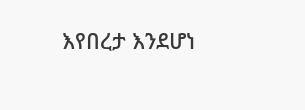እየበረታ እንደሆነ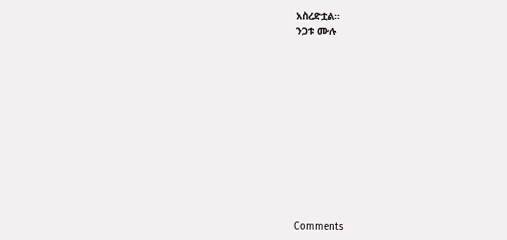አስረድቷል።
ንጋቱ ሙሉ












Comments